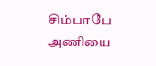சிம்பாபே அணியை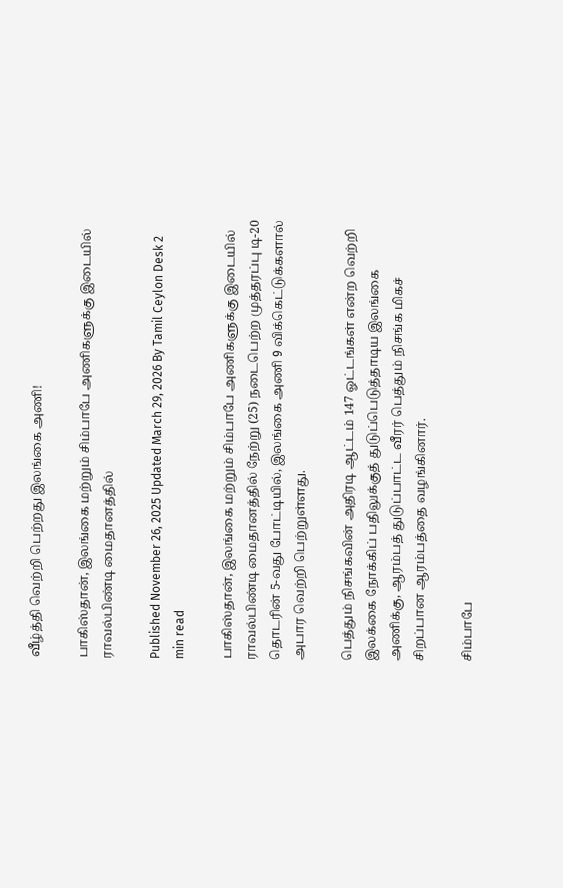வீழ்த்தி வெற்றி பெற்றது இலங்கை அணி!

பாகிஸ்தான், இலங்கை மற்றும் சிம்பாபே அணிகளுக்கு இடையில் ராவல்பிண்டி மைதானத்தில்

Published November 26, 2025 Updated March 29, 2026 By Tamil Ceylon Desk 2 min read

பாகிஸ்தான், இலங்கை மற்றும் சிம்பாபே அணிகளுக்கு இடையில் ராவல்பிண்டி மைதானத்தில் நேற்று (25) நடைபெற்ற முத்தரப்பு டி-20 தொடரின் 5-வது போட்டியில், இலங்கை அணி 9 விக்கெட்டுக்களால் அபார வெற்றி பெற்றுள்ளது.

பெத்தும் நிசங்கவின் அதிரடி ஆட்டம் 147 ஓட்டங்கள் என்ற வெற்றி இலக்கை நோக்கிப் பதிலுக்குத் துடுப்பெடுத்தாடிய இலங்கை அணிக்கு, ஆரம்பத் துடுப்பாட்ட வீரர் பெத்தும் நிசங்க மிகச் சிறப்பான ஆரம்பத்தை வழங்கினார்.

சிம்பாபே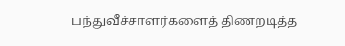பந்துவீச்சாளர்களைத் திணறடித்த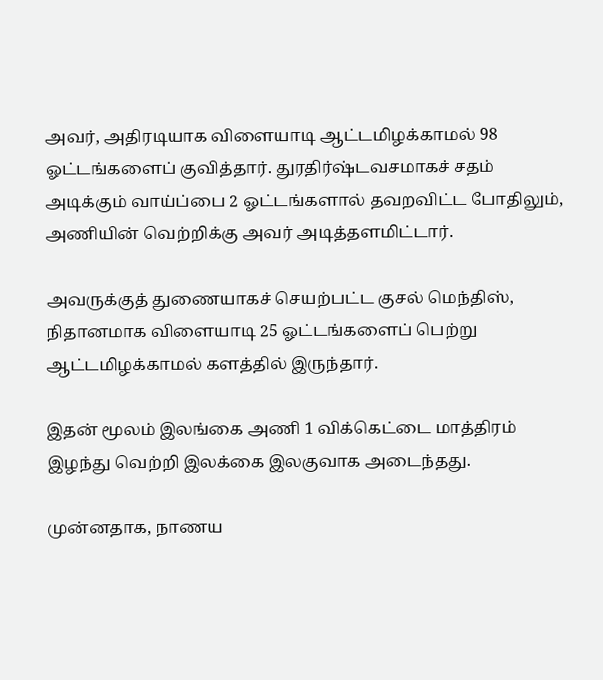அவர், அதிரடியாக விளையாடி ஆட்டமிழக்காமல் 98 ஓட்டங்களைப் குவித்தார். துரதிர்ஷ்டவசமாகச் சதம் அடிக்கும் வாய்ப்பை 2 ஓட்டங்களால் தவறவிட்ட போதிலும், அணியின் வெற்றிக்கு அவர் அடித்தளமிட்டார்.

அவருக்குத் துணையாகச் செயற்பட்ட குசல் மெந்திஸ், நிதானமாக விளையாடி 25 ஓட்டங்களைப் பெற்று ஆட்டமிழக்காமல் களத்தில் இருந்தார்.

இதன் மூலம் இலங்கை அணி 1 விக்கெட்டை மாத்திரம் இழந்து வெற்றி இலக்கை இலகுவாக அடைந்தது.

முன்னதாக, நாணய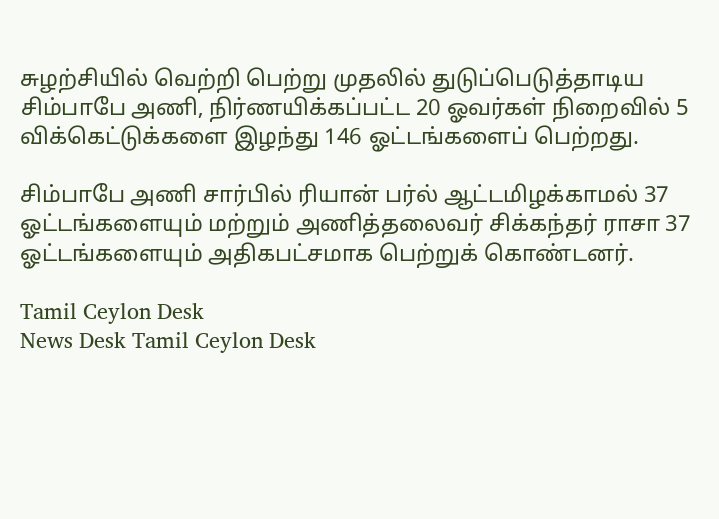சுழற்சியில் வெற்றி பெற்று முதலில் துடுப்பெடுத்தாடிய சிம்பாபே அணி, நிர்ணயிக்கப்பட்ட 20 ஓவர்கள் நிறைவில் 5 விக்கெட்டுக்களை இழந்து 146 ஓட்டங்களைப் பெற்றது.

சிம்பாபே அணி சார்பில் ரியான் பர்ல் ஆட்டமிழக்காமல் 37 ஓட்டங்களையும் மற்றும் அணித்தலைவர் சிக்கந்தர் ராசா 37 ஓட்டங்களையும் அதிகபட்சமாக பெற்றுக் கொண்டனர்.

Tamil Ceylon Desk
News Desk Tamil Ceylon Desk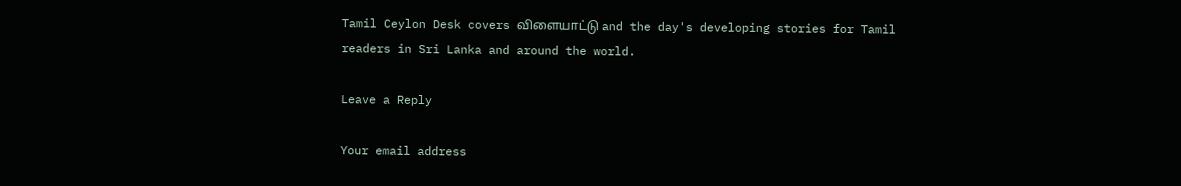Tamil Ceylon Desk covers விளையாட்டு and the day's developing stories for Tamil readers in Sri Lanka and around the world.

Leave a Reply

Your email address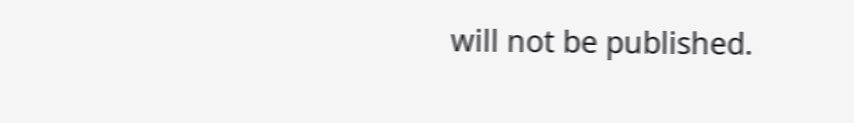will not be published.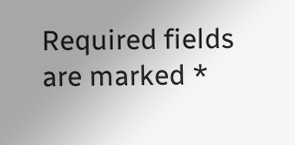Required fields are marked *